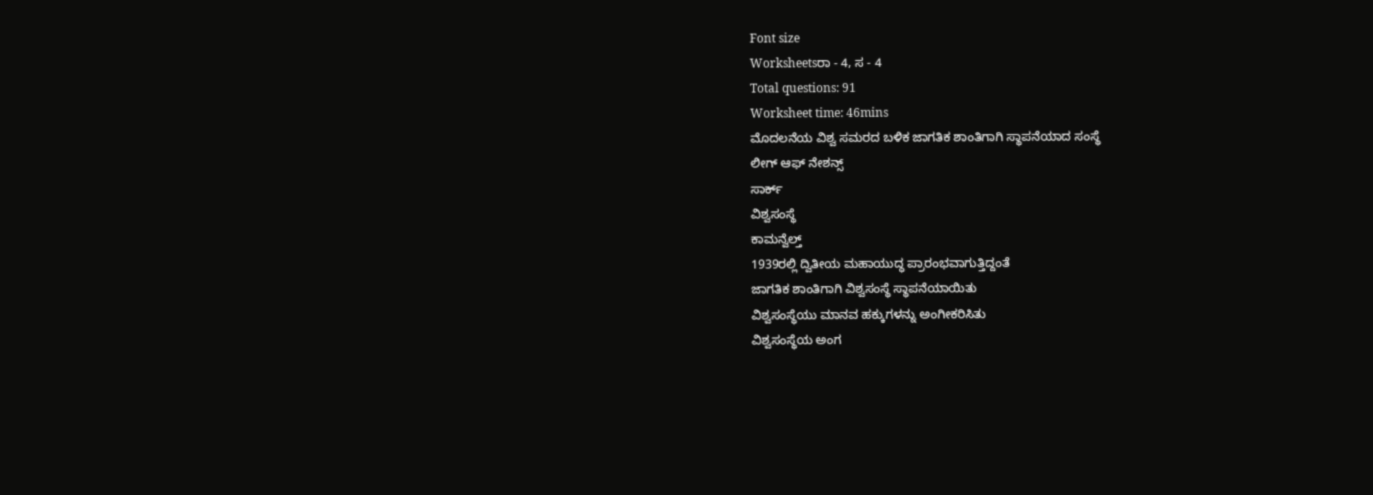Font size
Worksheetsರಾ - 4, ಸ - 4
Total questions: 91
Worksheet time: 46mins
ಮೊದಲನೆಯ ವಿಶ್ವ ಸಮರದ ಬಳಿಕ ಜಾಗತಿಕ ಶಾಂತಿಗಾಗಿ ಸ್ಥಾಪನೆಯಾದ ಸಂಸ್ಥೆ
ಲೀಗ್ ಆಫ್ ನೇಶನ್ಸ್
ಸಾರ್ಕ್
ವಿಶ್ವಸಂಸ್ಥೆ
ಕಾಮನ್ವೆಲ್ತ್
1939ರಲ್ಲಿ ದ್ವಿತೀಯ ಮಹಾಯುದ್ಧ ಪ್ರಾರಂಭವಾಗುತ್ತಿದ್ದಂತೆ
ಜಾಗತಿಕ ಶಾಂತಿಗಾಗಿ ವಿಶ್ವಸಂಸ್ಥೆ ಸ್ಥಾಪನೆಯಾಯಿತು
ವಿಶ್ವಸಂಸ್ಥೆಯು ಮಾನವ ಹಕ್ಕುಗಳನ್ನು ಅಂಗೀಕರಿಸಿತು
ವಿಶ್ವಸಂಸ್ಥೆಯ ಅಂಗ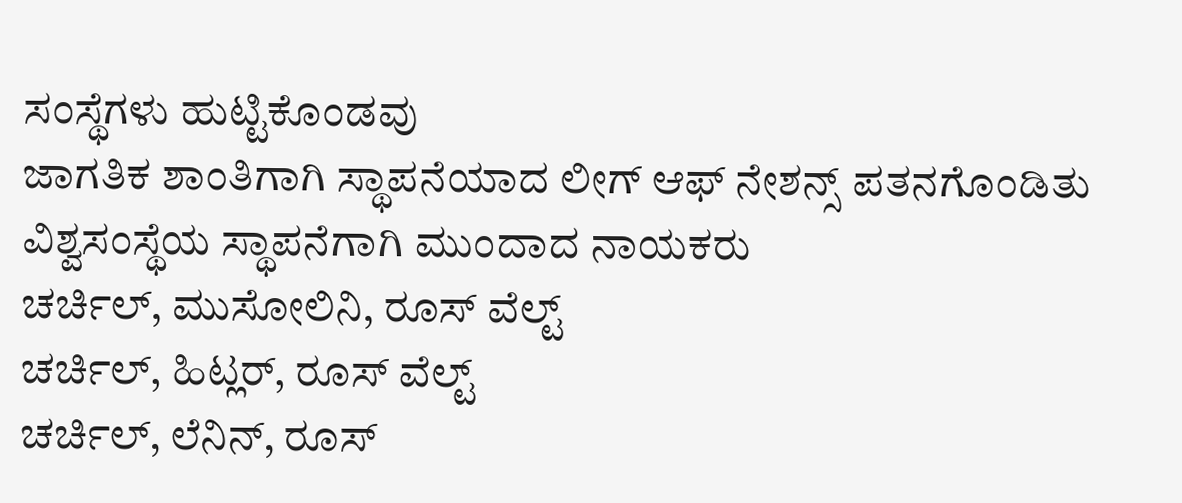ಸಂಸ್ಥೆಗಳು ಹುಟ್ಟಿಕೊಂಡವು
ಜಾಗತಿಕ ಶಾಂತಿಗಾಗಿ ಸ್ಥಾಪನೆಯಾದ ಲೀಗ್ ಆಫ್ ನೇಶನ್ಸ್ ಪತನಗೊಂಡಿತು
ವಿಶ್ವಸಂಸ್ಥೆಯ ಸ್ಥಾಪನೆಗಾಗಿ ಮುಂದಾದ ನಾಯಕರು
ಚರ್ಚಿಲ್, ಮುಸೋಲಿನಿ, ರೂಸ್ ವೆಲ್ಟ್
ಚರ್ಚಿಲ್, ಹಿಟ್ಲರ್, ರೂಸ್ ವೆಲ್ಟ್
ಚರ್ಚಿಲ್, ಲೆನಿನ್, ರೂಸ್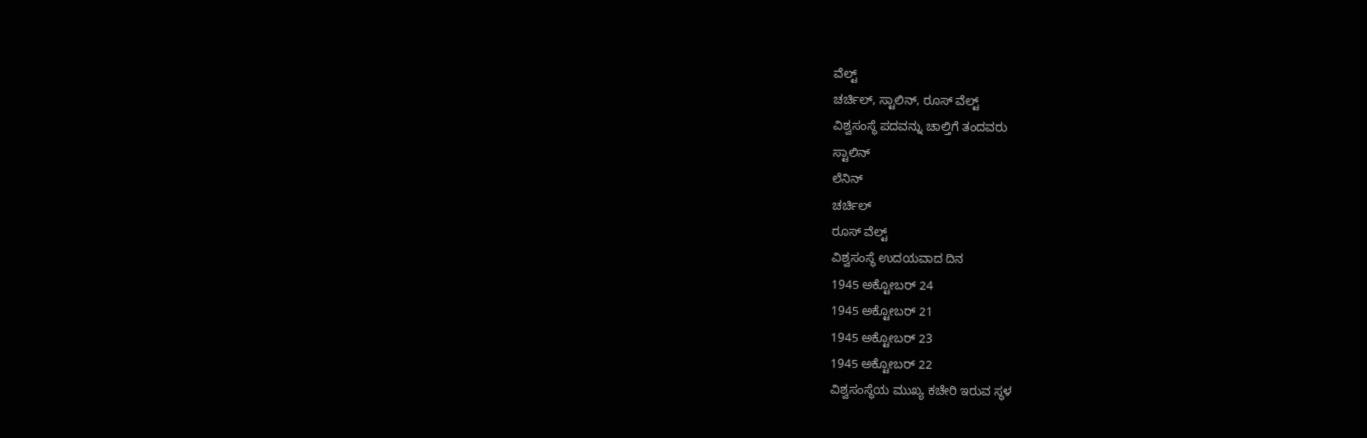ವೆಲ್ಟ್
ಚರ್ಚಿಲ್, ಸ್ಟಾಲಿನ್, ರೂಸ್ ವೆಲ್ಟ್
ವಿಶ್ವಸಂಸ್ಥೆ ಪದವನ್ನು ಚಾಲ್ತಿಗೆ ತಂದವರು
ಸ್ಟಾಲಿನ್
ಲೆನಿನ್
ಚರ್ಚಿಲ್
ರೂಸ್ ವೆಲ್ಟ್
ವಿಶ್ವಸಂಸ್ಥೆ ಉದಯವಾದ ದಿನ
1945 ಅಕ್ಟೋಬರ್ 24
1945 ಅಕ್ಟೋಬರ್ 21
1945 ಅಕ್ಟೋಬರ್ 23
1945 ಅಕ್ಟೋಬರ್ 22
ವಿಶ್ವಸಂಸ್ಥೆಯ ಮುಖ್ಯ ಕಚೇರಿ ಇರುವ ಸ್ಥಳ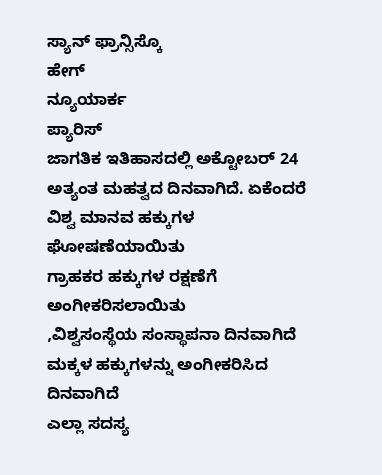ಸ್ಯಾನ್ ಫ್ರಾನ್ಸಿಸ್ಕೊ
ಹೇಗ್
ನ್ಯೂಯಾರ್ಕ
ಪ್ಯಾರಿಸ್
ಜಾಗತಿಕ ಇತಿಹಾಸದಲ್ಲಿ ಅಕ್ಟೋಬರ್ 24 ಅತ್ಯಂತ ಮಹತ್ವದ ದಿನವಾಗಿದೆ. ಏಕೆಂದರೆ
ವಿಶ್ವ ಮಾನವ ಹಕ್ಕುಗಳ ಘೋಷಣೆಯಾಯಿತು
ಗ್ರಾಹಕರ ಹಕ್ಕುಗಳ ರಕ್ಷಣೆಗೆ ಅಂಗೀಕರಿಸಲಾಯಿತು
,ವಿಶ್ವಸಂಸ್ಥೆಯ ಸಂಸ್ಥಾಪನಾ ದಿನವಾಗಿದೆ
ಮಕ್ಕಳ ಹಕ್ಕುಗಳನ್ನು ಅಂಗೀಕರಿಸಿದ ದಿನವಾಗಿದೆ
ಎಲ್ಲಾ ಸದಸ್ಯ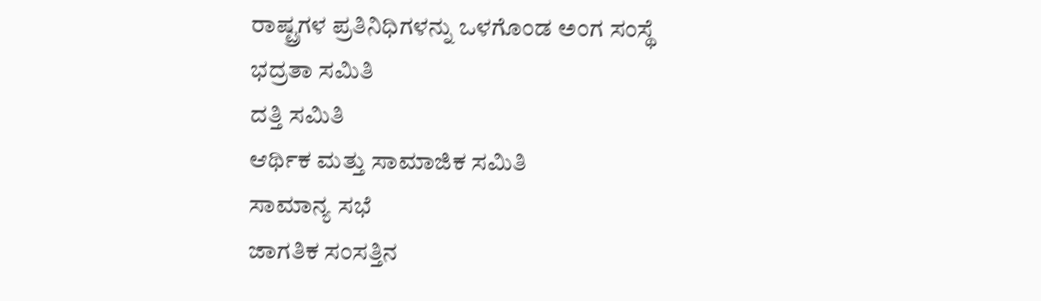ರಾಷ್ಟ್ರಗಳ ಪ್ರತಿನಿಧಿಗಳನ್ನು ಒಳಗೊಂಡ ಅಂಗ ಸಂಸ್ಥೆ
ಭದ್ರತಾ ಸಮಿತಿ
ದತ್ತಿ ಸಮಿತಿ
ಆರ್ಥಿಕ ಮತ್ತು ಸಾಮಾಜಿಕ ಸಮಿತಿ
ಸಾಮಾನ್ಯ ಸಭೆ
ಜಾಗತಿಕ ಸಂಸತ್ತಿನ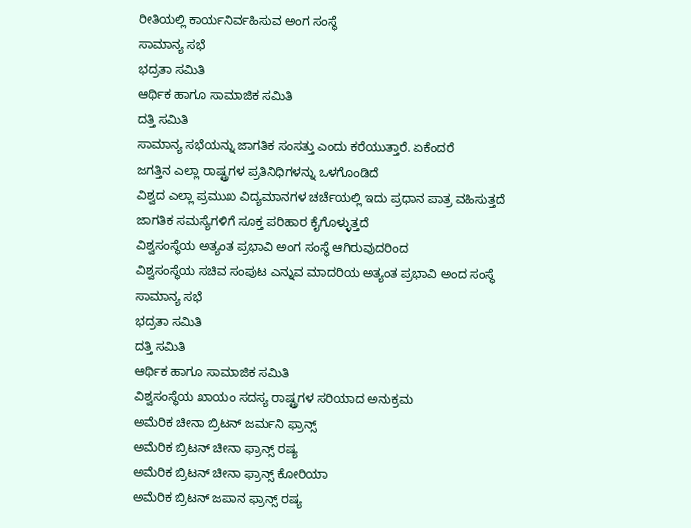ರೀತಿಯಲ್ಲಿ ಕಾರ್ಯನಿರ್ವಹಿಸುವ ಅಂಗ ಸಂಸ್ಥೆ
ಸಾಮಾನ್ಯ ಸಭೆ
ಭದ್ರತಾ ಸಮಿತಿ
ಆರ್ಥಿಕ ಹಾಗೂ ಸಾಮಾಜಿಕ ಸಮಿತಿ
ದತ್ತಿ ಸಮಿತಿ
ಸಾಮಾನ್ಯ ಸಭೆಯನ್ನು ಜಾಗತಿಕ ಸಂಸತ್ತು ಎಂದು ಕರೆಯುತ್ತಾರೆ. ಏಕೆಂದರೆ
ಜಗತ್ತಿನ ಎಲ್ಲಾ ರಾಷ್ಟ್ರಗಳ ಪ್ರತಿನಿಧಿಗಳನ್ನು ಒಳಗೊಂಡಿದೆ
ವಿಶ್ವದ ಎಲ್ಲಾ ಪ್ರಮುಖ ವಿದ್ಯಮಾನಗಳ ಚರ್ಚೆಯಲ್ಲಿ ಇದು ಪ್ರಧಾನ ಪಾತ್ರ ವಹಿಸುತ್ತದೆ
ಜಾಗತಿಕ ಸಮಸ್ಯೆಗಳಿಗೆ ಸೂಕ್ತ ಪರಿಹಾರ ಕೈಗೊಳ್ಳುತ್ತದೆ
ವಿಶ್ವಸಂಸ್ಥೆಯ ಅತ್ಯಂತ ಪ್ರಭಾವಿ ಅಂಗ ಸಂಸ್ಥೆ ಆಗಿರುವುದರಿಂದ
ವಿಶ್ವಸಂಸ್ಥೆಯ ಸಚಿವ ಸಂಪುಟ ಎನ್ನುವ ಮಾದರಿಯ ಅತ್ಯಂತ ಪ್ರಭಾವಿ ಅಂದ ಸಂಸ್ಥೆ
ಸಾಮಾನ್ಯ ಸಭೆ
ಭದ್ರತಾ ಸಮಿತಿ
ದತ್ತಿ ಸಮಿತಿ
ಆರ್ಥಿಕ ಹಾಗೂ ಸಾಮಾಜಿಕ ಸಮಿತಿ
ವಿಶ್ವಸಂಸ್ಥೆಯ ಖಾಯಂ ಸದಸ್ಯ ರಾಷ್ಟ್ರಗಳ ಸರಿಯಾದ ಅನುಕ್ರಮ
ಅಮೆರಿಕ ಚೀನಾ ಬ್ರಿಟನ್ ಜರ್ಮನಿ ಫ್ರಾನ್ಸ್
ಅಮೆರಿಕ ಬ್ರಿಟನ್ ಚೀನಾ ಫ್ರಾನ್ಸ್ ರಷ್ಯ
ಅಮೆರಿಕ ಬ್ರಿಟನ್ ಚೀನಾ ಫ್ರಾನ್ಸ್ ಕೋರಿಯಾ
ಅಮೆರಿಕ ಬ್ರಿಟನ್ ಜಪಾನ ಫ್ರಾನ್ಸ್ ರಷ್ಯ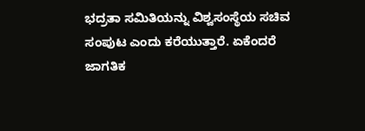ಭದ್ರತಾ ಸಮಿತಿಯನ್ನು ವಿಶ್ವಸಂಸ್ಥೆಯ ಸಚಿವ ಸಂಪುಟ ಎಂದು ಕರೆಯುತ್ತಾರೆ. ಏಕೆಂದರೆ
ಜಾಗತಿಕ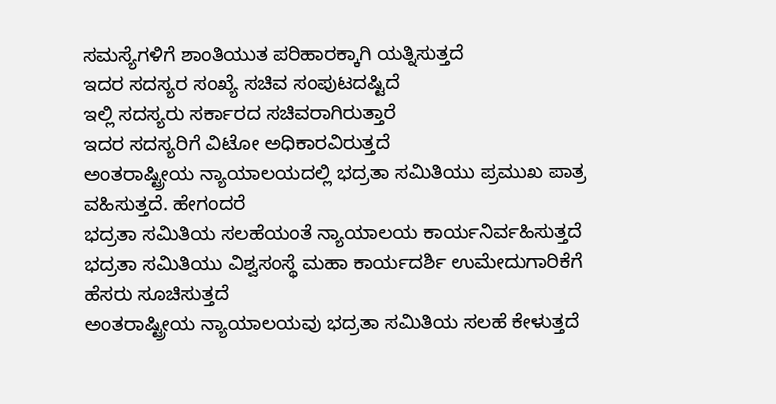ಸಮಸ್ಯೆಗಳಿಗೆ ಶಾಂತಿಯುತ ಪರಿಹಾರಕ್ಕಾಗಿ ಯತ್ನಿಸುತ್ತದೆ
ಇದರ ಸದಸ್ಯರ ಸಂಖ್ಯೆ ಸಚಿವ ಸಂಪುಟದಷ್ಟಿದೆ
ಇಲ್ಲಿ ಸದಸ್ಯರು ಸರ್ಕಾರದ ಸಚಿವರಾಗಿರುತ್ತಾರೆ
ಇದರ ಸದಸ್ಯರಿಗೆ ವಿಟೋ ಅಧಿಕಾರವಿರುತ್ತದೆ
ಅಂತರಾಷ್ಟ್ರೀಯ ನ್ಯಾಯಾಲಯದಲ್ಲಿ ಭದ್ರತಾ ಸಮಿತಿಯು ಪ್ರಮುಖ ಪಾತ್ರ ವಹಿಸುತ್ತದೆ. ಹೇಗಂದರೆ
ಭದ್ರತಾ ಸಮಿತಿಯ ಸಲಹೆಯಂತೆ ನ್ಯಾಯಾಲಯ ಕಾರ್ಯನಿರ್ವಹಿಸುತ್ತದೆ
ಭದ್ರತಾ ಸಮಿತಿಯು ವಿಶ್ವಸಂಸ್ಥೆ ಮಹಾ ಕಾರ್ಯದರ್ಶಿ ಉಮೇದುಗಾರಿಕೆಗೆ ಹೆಸರು ಸೂಚಿಸುತ್ತದೆ
ಅಂತರಾಷ್ಟ್ರೀಯ ನ್ಯಾಯಾಲಯವು ಭದ್ರತಾ ಸಮಿತಿಯ ಸಲಹೆ ಕೇಳುತ್ತದೆ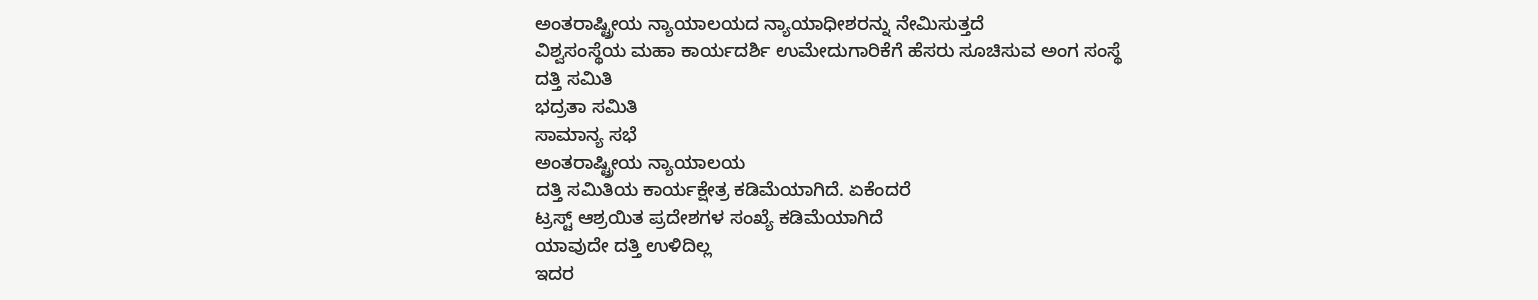ಅಂತರಾಷ್ಟ್ರೀಯ ನ್ಯಾಯಾಲಯದ ನ್ಯಾಯಾಧೀಶರನ್ನು ನೇಮಿಸುತ್ತದೆ
ವಿಶ್ವಸಂಸ್ಥೆಯ ಮಹಾ ಕಾರ್ಯದರ್ಶಿ ಉಮೇದುಗಾರಿಕೆಗೆ ಹೆಸರು ಸೂಚಿಸುವ ಅಂಗ ಸಂಸ್ಥೆ
ದತ್ತಿ ಸಮಿತಿ
ಭದ್ರತಾ ಸಮಿತಿ
ಸಾಮಾನ್ಯ ಸಭೆ
ಅಂತರಾಷ್ಟ್ರೀಯ ನ್ಯಾಯಾಲಯ
ದತ್ತಿ ಸಮಿತಿಯ ಕಾರ್ಯಕ್ಷೇತ್ರ ಕಡಿಮೆಯಾಗಿದೆ. ಏಕೆಂದರೆ
ಟ್ರಸ್ಟ್ ಆಶ್ರಯಿತ ಪ್ರದೇಶಗಳ ಸಂಖ್ಯೆ ಕಡಿಮೆಯಾಗಿದೆ
ಯಾವುದೇ ದತ್ತಿ ಉಳಿದಿಲ್ಲ
ಇದರ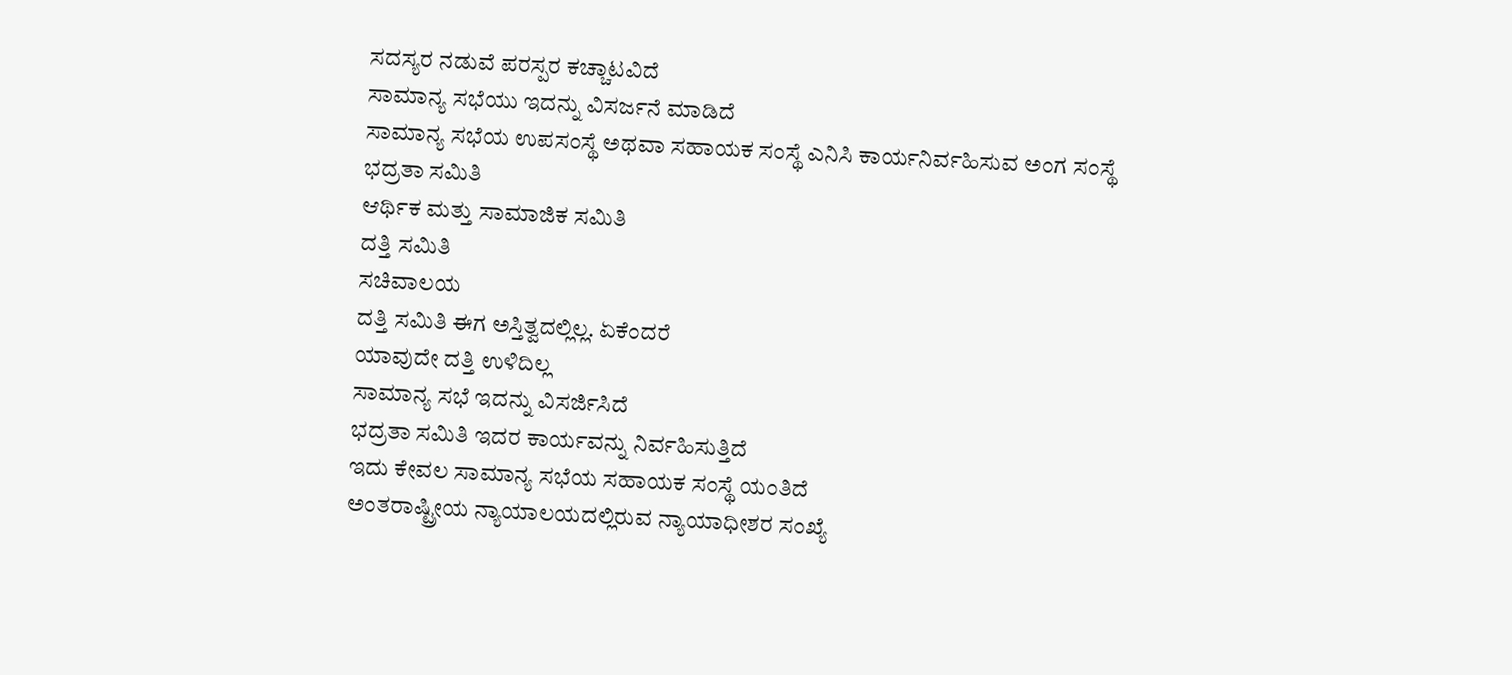ಸದಸ್ಯರ ನಡುವೆ ಪರಸ್ಪರ ಕಚ್ಚಾಟವಿದೆ
ಸಾಮಾನ್ಯ ಸಭೆಯು ಇದನ್ನು ವಿಸರ್ಜನೆ ಮಾಡಿದೆ
ಸಾಮಾನ್ಯ ಸಭೆಯ ಉಪಸಂಸ್ಥೆ ಅಥವಾ ಸಹಾಯಕ ಸಂಸ್ಥೆ ಎನಿಸಿ ಕಾರ್ಯನಿರ್ವಹಿಸುವ ಅಂಗ ಸಂಸ್ಥೆ
ಭದ್ರತಾ ಸಮಿತಿ
ಆರ್ಥಿಕ ಮತ್ತು ಸಾಮಾಜಿಕ ಸಮಿತಿ
ದತ್ತಿ ಸಮಿತಿ
ಸಚಿವಾಲಯ
ದತ್ತಿ ಸಮಿತಿ ಈಗ ಅಸ್ತಿತ್ವದಲ್ಲಿಲ್ಲ. ಏಕೆಂದರೆ
ಯಾವುದೇ ದತ್ತಿ ಉಳಿದಿಲ್ಲ
ಸಾಮಾನ್ಯ ಸಭೆ ಇದನ್ನು ವಿಸರ್ಜಿಸಿದೆ
ಭದ್ರತಾ ಸಮಿತಿ ಇದರ ಕಾರ್ಯವನ್ನು ನಿರ್ವಹಿಸುತ್ತಿದೆ
ಇದು ಕೇವಲ ಸಾಮಾನ್ಯ ಸಭೆಯ ಸಹಾಯಕ ಸಂಸ್ಥೆ ಯಂತಿದೆ
ಅಂತರಾಷ್ಟ್ರೀಯ ನ್ಯಾಯಾಲಯದಲ್ಲಿರುವ ನ್ಯಾಯಾಧೀಶರ ಸಂಖ್ಯೆ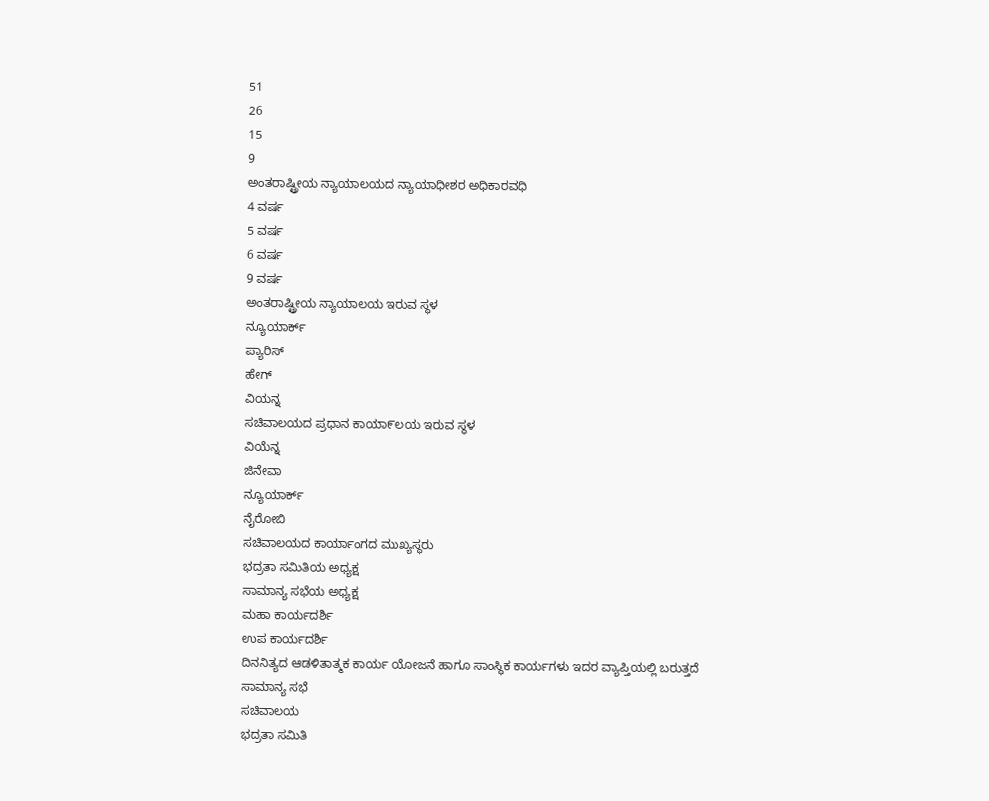51
26
15
9
ಅಂತರಾಷ್ಟ್ರೀಯ ನ್ಯಾಯಾಲಯದ ನ್ಯಾಯಾಧೀಶರ ಅಧಿಕಾರವಧಿ
4 ವರ್ಷ
5 ವರ್ಷ
6 ವರ್ಷ
9 ವರ್ಷ
ಅಂತರಾಷ್ಟ್ರೀಯ ನ್ಯಾಯಾಲಯ ಇರುವ ಸ್ಥಳ
ನ್ಯೂಯಾರ್ಕ್
ಪ್ಯಾರಿಸ್
ಹೇಗ್
ವಿಯನ್ನ
ಸಚಿವಾಲಯದ ಪ್ರಧಾನ ಕಾಯಾ೯ಲಯ ಇರುವ ಸ್ಥಳ
ವಿಯೆನ್ನ
ಜಿನೇವಾ
ನ್ಯೂಯಾರ್ಕ್
ನೈರೋಬಿ
ಸಚಿವಾಲಯದ ಕಾರ್ಯಾಂಗದ ಮುಖ್ಯಸ್ಥರು
ಭದ್ರತಾ ಸಮಿತಿಯ ಅಧ್ಯಕ್ಷ
ಸಾಮಾನ್ಯ ಸಭೆಯ ಅಧ್ಯಕ್ಷ
ಮಹಾ ಕಾರ್ಯದರ್ಶಿ
ಉಪ ಕಾರ್ಯದರ್ಶಿ
ದಿನನಿತ್ಯದ ಆಡಳಿತಾತ್ಮಕ ಕಾರ್ಯ ಯೋಜನೆ ಹಾಗೂ ಸಾಂಸ್ಥಿಕ ಕಾರ್ಯಗಳು ಇದರ ವ್ಯಾಪ್ತಿಯಲ್ಲಿ ಬರುತ್ತದೆ
ಸಾಮಾನ್ಯ ಸಭೆ
ಸಚಿವಾಲಯ
ಭದ್ರತಾ ಸಮಿತಿ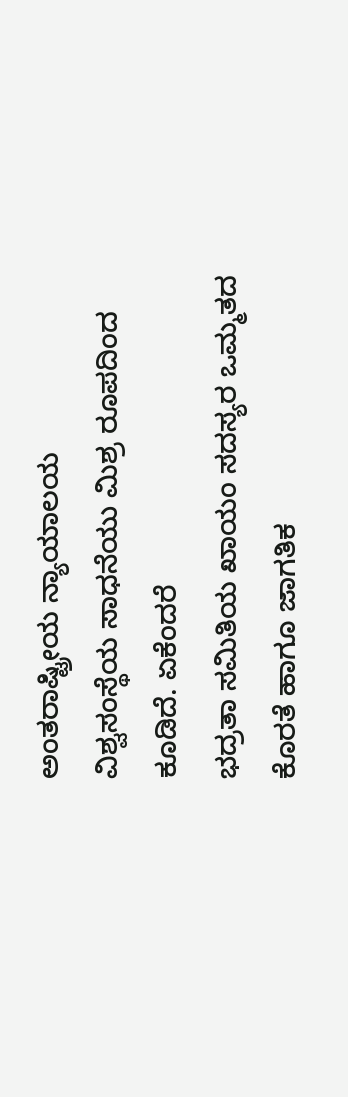ಅಂತರಾಷ್ಟ್ರೀಯ ನ್ಯಾಯಾಲಯ
ವಿಶ್ವಸಂಸ್ಥೆಯ ಸಾಧನೆಯು ಮಿಶ್ರ ರೂಪದಿಂದ ಕೂಡಿದೆ. ಏಕೆಂದರೆ
ಭದ್ರತಾ ಸಮಿತಿಯ ಖಾಯಂ ಸದಸ್ಯರ ಒಮ್ಮತದ ಕೊರತೆ ಹಾಗೂ ಜಾಗತಿಕ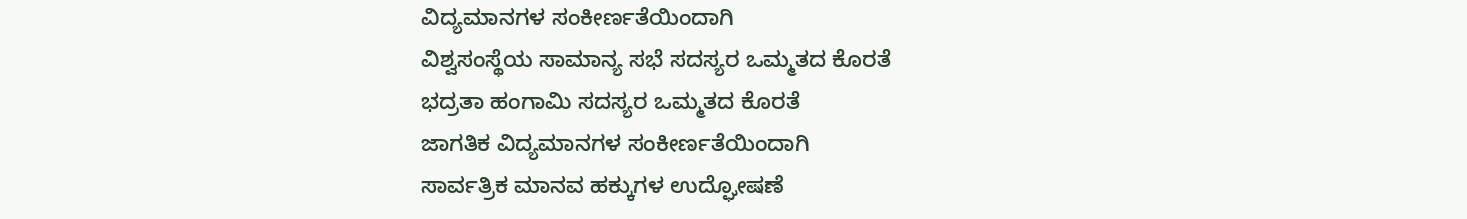ವಿದ್ಯಮಾನಗಳ ಸಂಕೀರ್ಣತೆಯಿಂದಾಗಿ
ವಿಶ್ವಸಂಸ್ಥೆಯ ಸಾಮಾನ್ಯ ಸಭೆ ಸದಸ್ಯರ ಒಮ್ಮತದ ಕೊರತೆ
ಭದ್ರತಾ ಹಂಗಾಮಿ ಸದಸ್ಯರ ಒಮ್ಮತದ ಕೊರತೆ
ಜಾಗತಿಕ ವಿದ್ಯಮಾನಗಳ ಸಂಕೀರ್ಣತೆಯಿಂದಾಗಿ
ಸಾರ್ವತ್ರಿಕ ಮಾನವ ಹಕ್ಕುಗಳ ಉದ್ಘೋಷಣೆ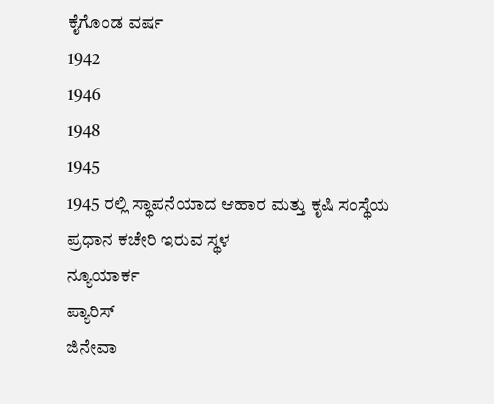ಕೈಗೊಂಡ ವರ್ಷ
1942
1946
1948
1945
1945 ರಲ್ಲಿ ಸ್ಥಾಪನೆಯಾದ ಆಹಾರ ಮತ್ತು ಕೃಷಿ ಸಂಸ್ಥೆಯ ಪ್ರಧಾನ ಕಚೇರಿ ಇರುವ ಸ್ಥಳ
ನ್ಯೂಯಾರ್ಕ
ಪ್ಯಾರಿಸ್
ಜಿನೇವಾ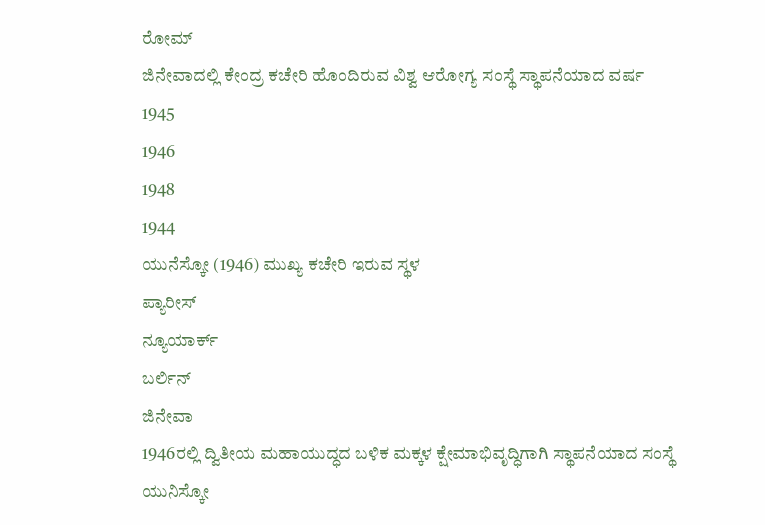ರೋಮ್
ಜಿನೇವಾದಲ್ಲಿ ಕೇಂದ್ರ ಕಚೇರಿ ಹೊಂದಿರುವ ವಿಶ್ವ ಆರೋಗ್ಯ ಸಂಸ್ಥೆ ಸ್ಥಾಪನೆಯಾದ ವರ್ಷ
1945
1946
1948
1944
ಯುನೆಸ್ಕೋ (1946) ಮುಖ್ಯ ಕಚೇರಿ ಇರುವ ಸ್ಥಳ
ಪ್ಯಾರೀಸ್
ನ್ಯೂಯಾರ್ಕ್
ಬರ್ಲಿನ್
ಜಿನೇವಾ
1946ರಲ್ಲಿ ದ್ವಿತೀಯ ಮಹಾಯುದ್ಧದ ಬಳಿಕ ಮಕ್ಕಳ ಕ್ಷೇಮಾಭಿವೃದ್ಧಿಗಾಗಿ ಸ್ಥಾಪನೆಯಾದ ಸಂಸ್ಥೆ
ಯುನಿಸ್ಕೋ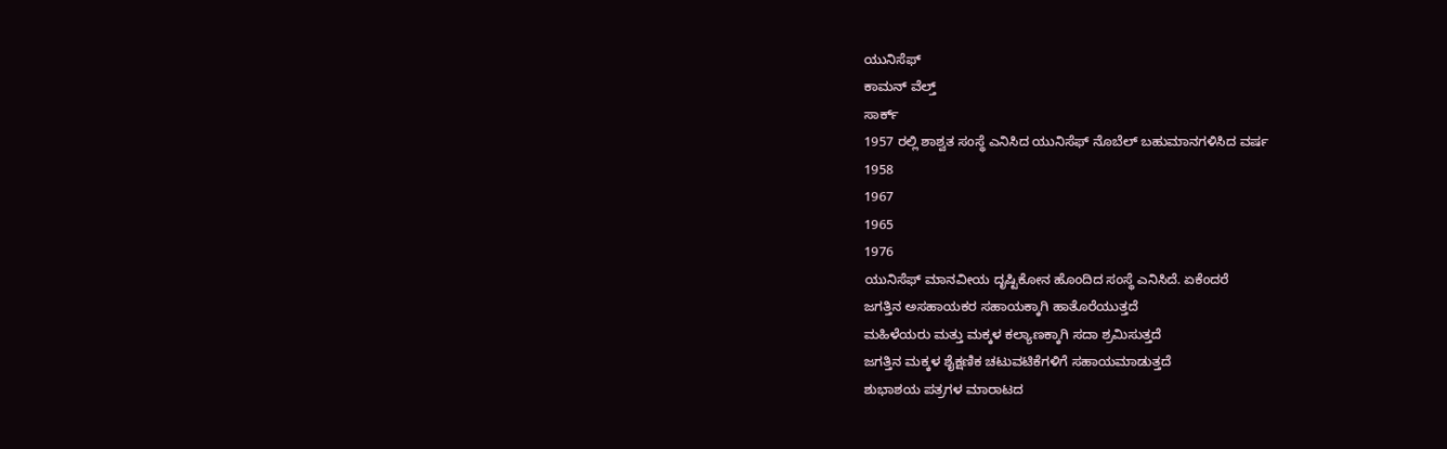ಯುನಿಸೆಫ್
ಕಾಮನ್ ವೆಲ್ತ್
ಸಾರ್ಕ್
1957 ರಲ್ಲಿ ಶಾಶ್ವತ ಸಂಸ್ಥೆ ಎನಿಸಿದ ಯುನಿಸೆಫ್ ನೊಬೆಲ್ ಬಹುಮಾನಗಳಿಸಿದ ವರ್ಷ
1958
1967
1965
1976
ಯುನಿಸೆಫ್ ಮಾನವೀಯ ದೃಷ್ಟಿಕೋನ ಹೊಂದಿದ ಸಂಸ್ಥೆ ಎನಿಸಿದೆ. ಏಕೆಂದರೆ
ಜಗತ್ತಿನ ಅಸಹಾಯಕರ ಸಹಾಯಕ್ಕಾಗಿ ಹಾತೊರೆಯುತ್ತದೆ
ಮಹಿಳೆಯರು ಮತ್ತು ಮಕ್ಕಳ ಕಲ್ಯಾಣಕ್ಕಾಗಿ ಸದಾ ಶ್ರಮಿಸುತ್ತದೆ
ಜಗತ್ತಿನ ಮಕ್ಕಳ ಶೈಕ್ಷಣಿಕ ಚಟುವಟಿಕೆಗಳಿಗೆ ಸಹಾಯಮಾಡುತ್ತದೆ
ಶುಭಾಶಯ ಪತ್ರಗಳ ಮಾರಾಟದ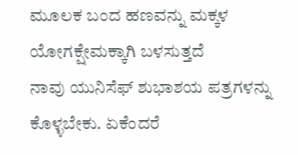ಮೂಲಕ ಬಂದ ಹಣವನ್ನು ಮಕ್ಕಳ ಯೋಗಕ್ಷೇಮಕ್ಕಾಗಿ ಬಳಸುತ್ತದೆ
ನಾವು ಯುನಿಸೆಫ್ ಶುಭಾಶಯ ಪತ್ರಗಳನ್ನು ಕೊಳ್ಳಬೇಕು. ಏಕೆಂದರೆ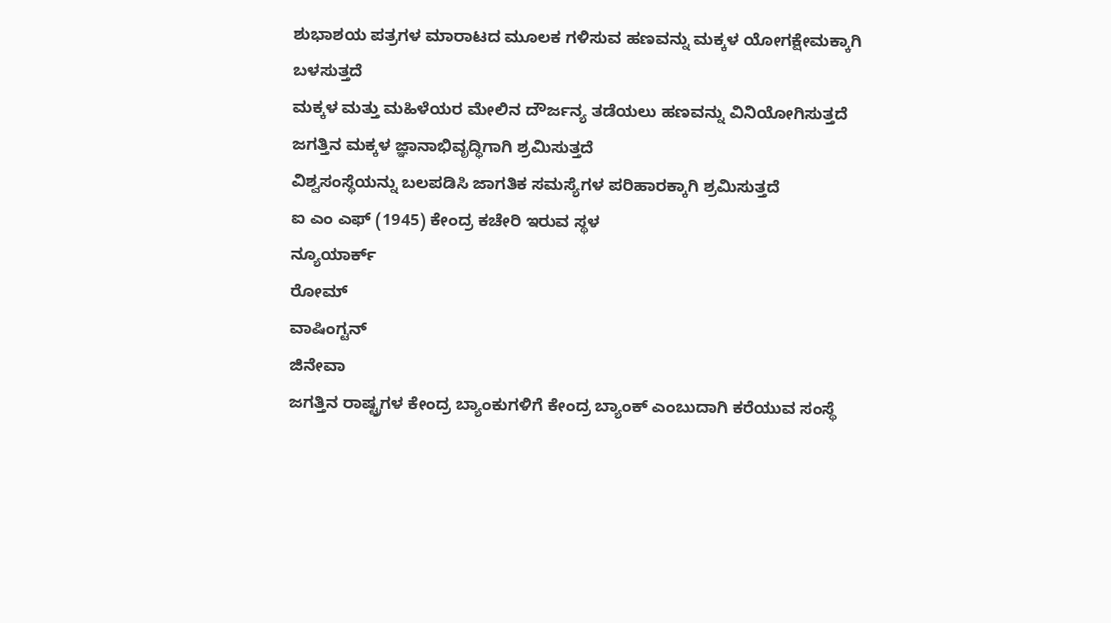ಶುಭಾಶಯ ಪತ್ರಗಳ ಮಾರಾಟದ ಮೂಲಕ ಗಳಿಸುವ ಹಣವನ್ನು ಮಕ್ಕಳ ಯೋಗಕ್ಷೇಮಕ್ಕಾಗಿ ಬಳಸುತ್ತದೆ
ಮಕ್ಕಳ ಮತ್ತು ಮಹಿಳೆಯರ ಮೇಲಿನ ದೌರ್ಜನ್ಯ ತಡೆಯಲು ಹಣವನ್ನು ವಿನಿಯೋಗಿಸುತ್ತದೆ
ಜಗತ್ತಿನ ಮಕ್ಕಳ ಜ್ಞಾನಾಭಿವೃದ್ಧಿಗಾಗಿ ಶ್ರಮಿಸುತ್ತದೆ
ವಿಶ್ವಸಂಸ್ಥೆಯನ್ನು ಬಲಪಡಿಸಿ ಜಾಗತಿಕ ಸಮಸ್ಯೆಗಳ ಪರಿಹಾರಕ್ಕಾಗಿ ಶ್ರಮಿಸುತ್ತದೆ
ಐ ಎಂ ಎಫ್ (1945) ಕೇಂದ್ರ ಕಚೇರಿ ಇರುವ ಸ್ಥಳ
ನ್ಯೂಯಾರ್ಕ್
ರೋಮ್
ವಾಷಿಂಗ್ಟನ್
ಜಿನೇವಾ
ಜಗತ್ತಿನ ರಾಷ್ಟ್ರಗಳ ಕೇಂದ್ರ ಬ್ಯಾಂಕುಗಳಿಗೆ ಕೇಂದ್ರ ಬ್ಯಾಂಕ್ ಎಂಬುದಾಗಿ ಕರೆಯುವ ಸಂಸ್ಥೆ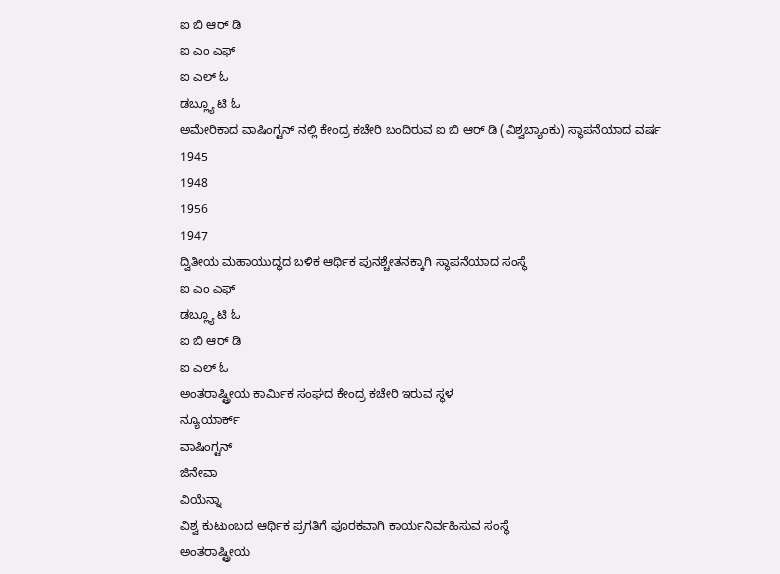ಐ ಬಿ ಆರ್ ಡಿ
ಐ ಎಂ ಎಫ್
ಐ ಎಲ್ ಓ
ಡಬ್ಲ್ಯೂ ಟಿ ಓ
ಅಮೇರಿಕಾದ ವಾಷಿಂಗ್ಟನ್ ನಲ್ಲಿ ಕೇಂದ್ರ ಕಚೇರಿ ಬಂದಿರುವ ಐ ಬಿ ಆರ್ ಡಿ (ವಿಶ್ವಬ್ಯಾಂಕು) ಸ್ಥಾಪನೆಯಾದ ವರ್ಷ
1945
1948
1956
1947
ದ್ವಿತೀಯ ಮಹಾಯುದ್ಧದ ಬಳಿಕ ಆರ್ಥಿಕ ಪುನಶ್ಚೇತನಕ್ಕಾಗಿ ಸ್ಥಾಪನೆಯಾದ ಸಂಸ್ಥೆ
ಐ ಎಂ ಎಫ್
ಡಬ್ಲ್ಯೂ ಟಿ ಓ
ಐ ಬಿ ಆರ್ ಡಿ
ಐ ಎಲ್ ಓ
ಅಂತರಾಷ್ಟ್ರೀಯ ಕಾರ್ಮಿಕ ಸಂಘದ ಕೇಂದ್ರ ಕಚೇರಿ ಇರುವ ಸ್ಥಳ
ನ್ಯೂಯಾರ್ಕ್
ವಾಷಿಂಗ್ಟನ್
ಜಿನೇವಾ
ವಿಯೆನ್ನಾ
ವಿಶ್ವ ಕುಟುಂಬದ ಆರ್ಥಿಕ ಪ್ರಗತಿಗೆ ಪೂರಕವಾಗಿ ಕಾರ್ಯನಿರ್ವಹಿಸುವ ಸಂಸ್ಥೆ
ಅಂತರಾಷ್ಟ್ರೀಯ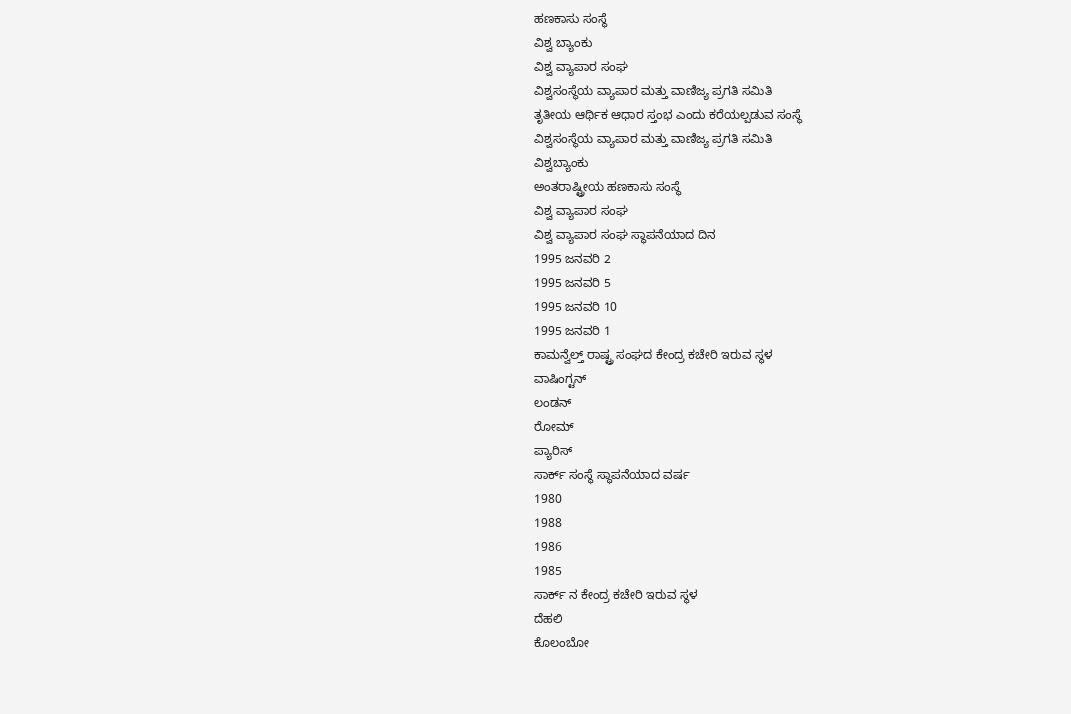ಹಣಕಾಸು ಸಂಸ್ಥೆ
ವಿಶ್ವ ಬ್ಯಾಂಕು
ವಿಶ್ವ ವ್ಯಾಪಾರ ಸಂಘ
ವಿಶ್ವಸಂಸ್ಥೆಯ ವ್ಯಾಪಾರ ಮತ್ತು ವಾಣಿಜ್ಯ ಪ್ರಗತಿ ಸಮಿತಿ
ತೃತೀಯ ಆರ್ಥಿಕ ಆಧಾರ ಸ್ತಂಭ ಎಂದು ಕರೆಯಲ್ಪಡುವ ಸಂಸ್ಥೆ
ವಿಶ್ವಸಂಸ್ಥೆಯ ವ್ಯಾಪಾರ ಮತ್ತು ವಾಣಿಜ್ಯ ಪ್ರಗತಿ ಸಮಿತಿ
ವಿಶ್ವಬ್ಯಾಂಕು
ಅಂತರಾಷ್ಟ್ರೀಯ ಹಣಕಾಸು ಸಂಸ್ಥೆ
ವಿಶ್ವ ವ್ಯಾಪಾರ ಸಂಘ
ವಿಶ್ವ ವ್ಯಾಪಾರ ಸಂಘ ಸ್ಥಾಪನೆಯಾದ ದಿನ
1995 ಜನವರಿ 2
1995 ಜನವರಿ 5
1995 ಜನವರಿ 10
1995 ಜನವರಿ 1
ಕಾಮನ್ವೆಲ್ತ್ ರಾಷ್ಟ್ರ ಸಂಘದ ಕೇಂದ್ರ ಕಚೇರಿ ಇರುವ ಸ್ಥಳ
ವಾಷಿಂಗ್ಟನ್
ಲಂಡನ್
ರೋಮ್
ಪ್ಯಾರಿಸ್
ಸಾರ್ಕ್ ಸಂಸ್ಥೆ ಸ್ಥಾಪನೆಯಾದ ವರ್ಷ
1980
1988
1986
1985
ಸಾರ್ಕ್ ನ ಕೇಂದ್ರ ಕಚೇರಿ ಇರುವ ಸ್ಥಳ
ದೆಹಲಿ
ಕೊಲಂಬೋ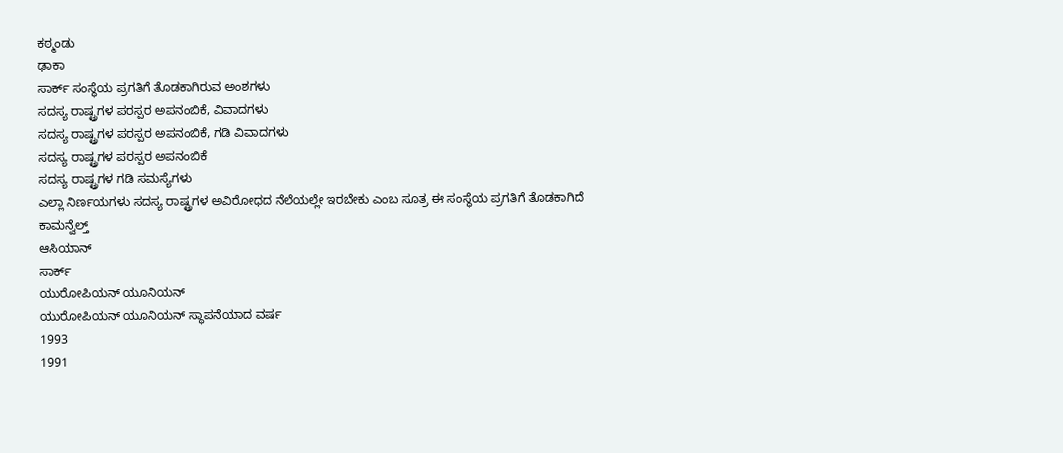ಕಠ್ಮಂಡು
ಢಾಕಾ
ಸಾರ್ಕ್ ಸಂಸ್ಥೆಯ ಪ್ರಗತಿಗೆ ತೊಡಕಾಗಿರುವ ಅಂಶಗಳು
ಸದಸ್ಯ ರಾಷ್ಟ್ರಗಳ ಪರಸ್ಪರ ಅಪನಂಬಿಕೆ, ವಿವಾದಗಳು
ಸದಸ್ಯ ರಾಷ್ಟ್ರಗಳ ಪರಸ್ಪರ ಅಪನಂಬಿಕೆ, ಗಡಿ ವಿವಾದಗಳು
ಸದಸ್ಯ ರಾಷ್ಟ್ರಗಳ ಪರಸ್ಪರ ಅಪನಂಬಿಕೆ
ಸದಸ್ಯ ರಾಷ್ಟ್ರಗಳ ಗಡಿ ಸಮಸ್ಯೆಗಳು
ಎಲ್ಲಾ ನಿರ್ಣಯಗಳು ಸದಸ್ಯ ರಾಷ್ಟ್ರಗಳ ಅವಿರೋಧದ ನೆಲೆಯಲ್ಲೇ ಇರಬೇಕು ಎಂಬ ಸೂತ್ರ ಈ ಸಂಸ್ಥೆಯ ಪ್ರಗತಿಗೆ ತೊಡಕಾಗಿದೆ
ಕಾಮನ್ವೆಲ್ತ್
ಆಸಿಯಾನ್
ಸಾರ್ಕ್
ಯುರೋಪಿಯನ್ ಯೂನಿಯನ್
ಯುರೋಪಿಯನ್ ಯೂನಿಯನ್ ಸ್ಥಾಪನೆಯಾದ ವರ್ಷ
1993
1991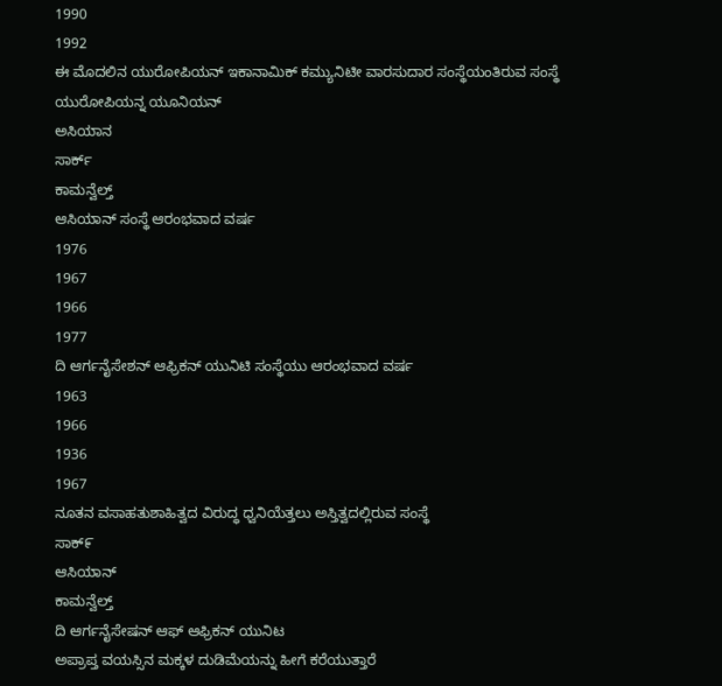1990
1992
ಈ ಮೊದಲಿನ ಯುರೋಪಿಯನ್ ಇಕಾನಾಮಿಕ್ ಕಮ್ಯುನಿಟೀ ವಾರಸುದಾರ ಸಂಸ್ಥೆಯಂತಿರುವ ಸಂಸ್ಥೆ
ಯುರೋಪಿಯನ್ನ ಯೂನಿಯನ್
ಅಸಿಯಾನ
ಸಾರ್ಕ್
ಕಾಮನ್ವೆಲ್ತ್
ಆಸಿಯಾನ್ ಸಂಸ್ಥೆ ಆರಂಭವಾದ ವರ್ಷ
1976
1967
1966
1977
ದಿ ಆರ್ಗನೈಸೇಶನ್ ಆಫ್ರಿಕನ್ ಯುನಿಟಿ ಸಂಸ್ಥೆಯು ಆರಂಭವಾದ ವರ್ಷ
1963
1966
1936
1967
ನೂತನ ವಸಾಹತುಶಾಹಿತ್ವದ ವಿರುದ್ಧ ಧ್ವನಿಯೆತ್ತಲು ಅಸ್ತಿತ್ವದಲ್ಲಿರುವ ಸಂಸ್ಥೆ
ಸಾಕ್೯
ಆಸಿಯಾನ್
ಕಾಮನ್ವೆಲ್ತ್
ದಿ ಆರ್ಗನೈಸೇಷನ್ ಆಫ್ ಆಫ್ರಿಕನ್ ಯುನಿಟ
ಅಪ್ರಾಪ್ತ ವಯಸ್ಸಿನ ಮಕ್ಕಳ ದುಡಿಮೆಯನ್ನು ಹೀಗೆ ಕರೆಯುತ್ತಾರೆ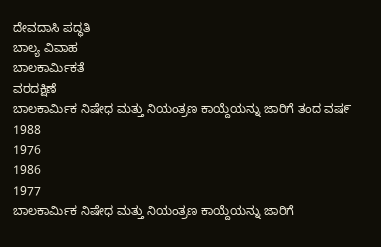ದೇವದಾಸಿ ಪದ್ಧತಿ
ಬಾಲ್ಯ ವಿವಾಹ
ಬಾಲಕಾರ್ಮಿಕತೆ
ವರದಕ್ಷಿಣೆ
ಬಾಲಕಾರ್ಮಿಕ ನಿಷೇಧ ಮತ್ತು ನಿಯಂತ್ರಣ ಕಾಯ್ದೆಯನ್ನು ಜಾರಿಗೆ ತಂದ ವಷ೯
1988
1976
1986
1977
ಬಾಲಕಾರ್ಮಿಕ ನಿಷೇಧ ಮತ್ತು ನಿಯಂತ್ರಣ ಕಾಯ್ದೆಯನ್ನು ಜಾರಿಗೆ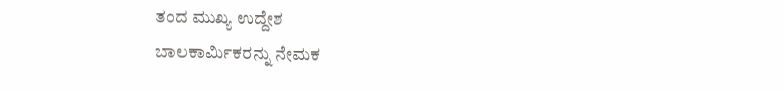ತಂದ ಮುಖ್ಯ ಉದ್ದೇಶ
ಬಾಲಕಾರ್ಮಿಕರನ್ನು ನೇಮಕ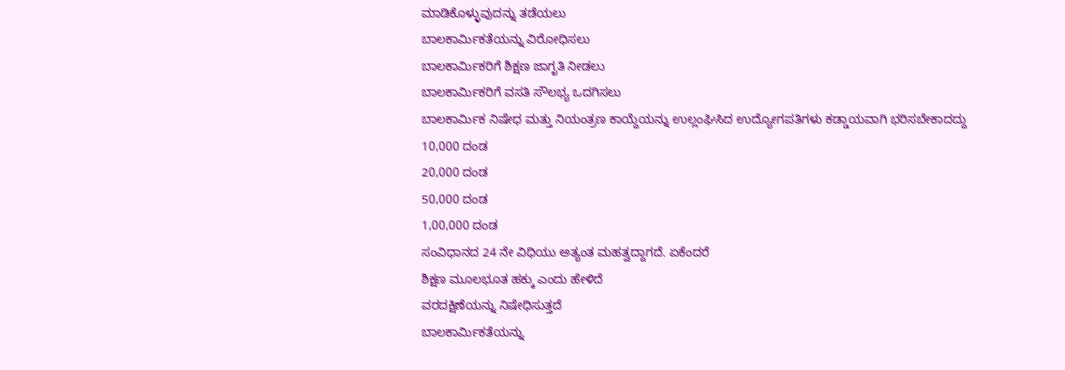ಮಾಡಿಕೊಳ್ಳುವುದನ್ನು ತಡೆಯಲು
ಬಾಲಕಾರ್ಮಿಕತೆಯನ್ನು ವಿರೋಧಿಸಲು
ಬಾಲಕಾರ್ಮಿಕರಿಗೆ ಶಿಕ್ಷಣ ಜಾಗೃತಿ ನೀಡಲು
ಬಾಲಕಾರ್ಮಿಕರಿಗೆ ವಸತಿ ಸೌಲಭ್ಯ ಒದಗಿಸಲು
ಬಾಲಕಾರ್ಮಿಕ ನಿಷೇಧ ಮತ್ತು ನಿಯಂತ್ರಣ ಕಾಯ್ದೆಯನ್ನು ಉಲ್ಲಂಘಿಸಿದ ಉದ್ಯೋಗಪತಿಗಳು ಕಡ್ಡಾಯವಾಗಿ ಭರಿಸಬೇಕಾದದ್ದು
10,000 ದಂಡ
20,000 ದಂಡ
50,000 ದಂಡ
1,00,000 ದಂಡ
ಸಂವಿಧಾನದ 24 ನೇ ವಿಧಿಯು ಅತ್ಯಂತ ಮಹತ್ವದ್ದಾಗದೆ. ಏಕೆಂದರೆ
ಶಿಕ್ಷಣ ಮೂಲಭೂತ ಹಕ್ಕು ಎಂದು ಹೇಳಿದೆ
ವರದಕ್ಷಿಣೆಯನ್ನು ನಿಷೇಧಿಸುತ್ತದೆ
ಬಾಲಕಾರ್ಮಿಕತೆಯನ್ನು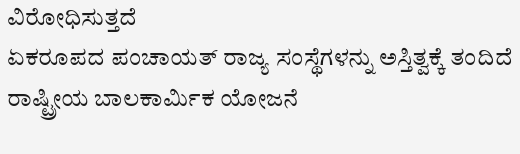ವಿರೋಧಿಸುತ್ತದೆ
ಏಕರೂಪದ ಪಂಚಾಯತ್ ರಾಜ್ಯ ಸಂಸ್ಥೆಗಳನ್ನು ಅಸ್ತಿತ್ವಕ್ಕೆ ತಂದಿದೆ
ರಾಷ್ಟ್ರೀಯ ಬಾಲಕಾರ್ಮಿಕ ಯೋಜನೆ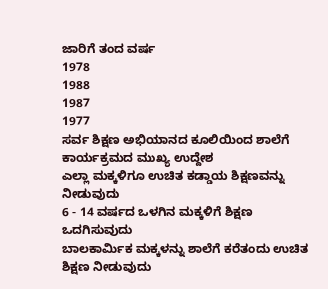ಜಾರಿಗೆ ತಂದ ವರ್ಷ
1978
1988
1987
1977
ಸರ್ವ ಶಿಕ್ಷಣ ಅಭಿಯಾನದ ಕೂಲಿಯಿಂದ ಶಾಲೆಗೆ ಕಾರ್ಯಕ್ರಮದ ಮುಖ್ಯ ಉದ್ದೇಶ
ಎಲ್ಲಾ ಮಕ್ಕಳಿಗೂ ಉಚಿತ ಕಡ್ಡಾಯ ಶಿಕ್ಷಣವನ್ನು ನೀಡುವುದು
6 - 14 ವರ್ಷದ ಒಳಗಿನ ಮಕ್ಕಳಿಗೆ ಶಿಕ್ಷಣ ಒದಗಿಸುವುದು
ಬಾಲಕಾರ್ಮಿಕ ಮಕ್ಕಳನ್ನು ಶಾಲೆಗೆ ಕರೆತಂದು ಉಚಿತ ಶಿಕ್ಷಣ ನೀಡುವುದು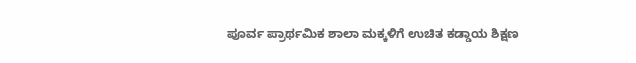ಪೂರ್ವ ಪ್ರಾರ್ಥಮಿಕ ಶಾಲಾ ಮಕ್ಕಳಿಗೆ ಉಚಿತ ಕಡ್ಡಾಯ ಶಿಕ್ಷಣ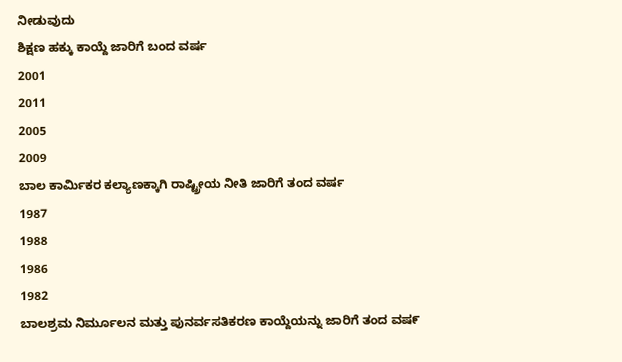ನೀಡುವುದು
ಶಿಕ್ಷಣ ಹಕ್ಕು ಕಾಯ್ದೆ ಜಾರಿಗೆ ಬಂದ ವರ್ಷ
2001
2011
2005
2009
ಬಾಲ ಕಾರ್ಮಿಕರ ಕಲ್ಯಾಣಕ್ಕಾಗಿ ರಾಷ್ಟ್ರೀಯ ನೀತಿ ಜಾರಿಗೆ ತಂದ ವರ್ಷ
1987
1988
1986
1982
ಬಾಲಶ್ರಮ ನಿರ್ಮೂಲನ ಮತ್ತು ಪುನರ್ವಸತಿಕರಣ ಕಾಯ್ದೆಯನ್ನು ಜಾರಿಗೆ ತಂದ ವಷ೯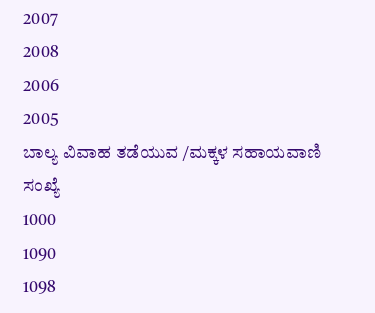2007
2008
2006
2005
ಬಾಲ್ಯ ವಿವಾಹ ತಡೆಯುವ /ಮಕ್ಕಳ ಸಹಾಯವಾಣಿ ಸಂಖ್ಯೆ
1000
1090
1098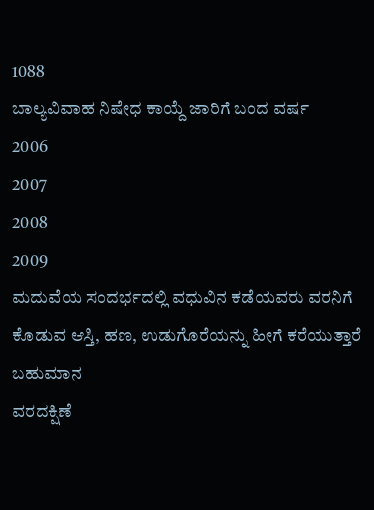1088
ಬಾಲ್ಯವಿವಾಹ ನಿಷೇಧ ಕಾಯ್ದೆ ಜಾರಿಗೆ ಬಂದ ವರ್ಷ
2006
2007
2008
2009
ಮದುವೆಯ ಸಂದರ್ಭದಲ್ಲಿ ವಧುವಿನ ಕಡೆಯವರು ವರನಿಗೆ ಕೊಡುವ ಆಸ್ತಿ, ಹಣ, ಉಡುಗೊರೆಯನ್ನು ಹೀಗೆ ಕರೆಯುತ್ತಾರೆ
ಬಹುಮಾನ
ವರದಕ್ಷಿಣೆ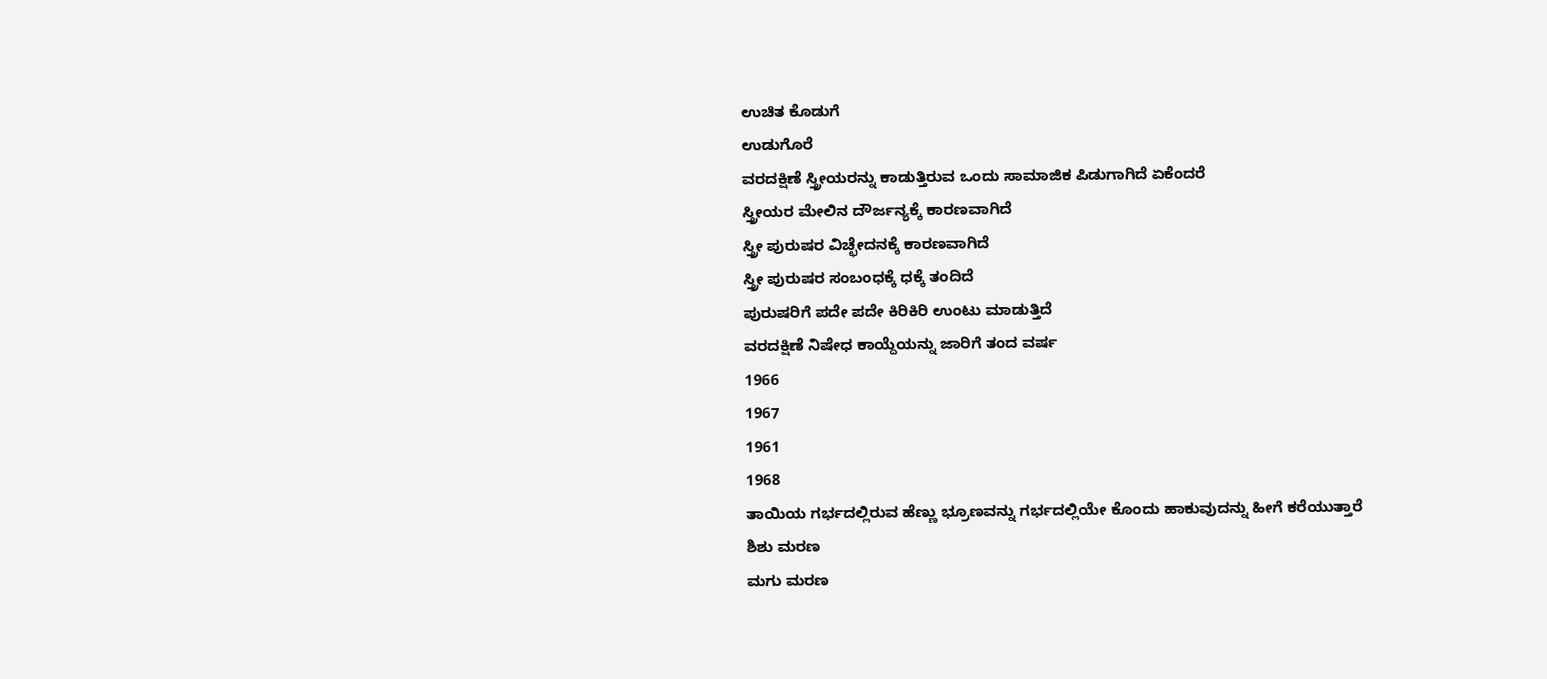ಉಚಿತ ಕೊಡುಗೆ
ಉಡುಗೊರೆ
ವರದಕ್ಷಿಣೆ ಸ್ತ್ರೀಯರನ್ನು ಕಾಡುತ್ತಿರುವ ಒಂದು ಸಾಮಾಜಿಕ ಪಿಡುಗಾಗಿದೆ ಏಕೆಂದರೆ
ಸ್ತ್ರೀಯರ ಮೇಲಿನ ದೌರ್ಜನ್ಯಕ್ಕೆ ಕಾರಣವಾಗಿದೆ
ಸ್ತ್ರೀ ಪುರುಷರ ವಿಚ್ಛೇದನಕ್ಕೆ ಕಾರಣವಾಗಿದೆ
ಸ್ತ್ರೀ ಪುರುಷರ ಸಂಬಂಧಕ್ಕೆ ಧಕ್ಕೆ ತಂದಿದೆ
ಪುರುಷರಿಗೆ ಪದೇ ಪದೇ ಕಿರಿಕಿರಿ ಉಂಟು ಮಾಡುತ್ತಿದೆ
ವರದಕ್ಷಿಣೆ ನಿಷೇಧ ಕಾಯ್ದೆಯನ್ನು ಜಾರಿಗೆ ತಂದ ವರ್ಷ
1966
1967
1961
1968
ತಾಯಿಯ ಗರ್ಭದಲ್ಲಿರುವ ಹೆಣ್ಣು ಭ್ರೂಣವನ್ನು ಗರ್ಭದಲ್ಲಿಯೇ ಕೊಂದು ಹಾಕುವುದನ್ನು ಹೀಗೆ ಕರೆಯುತ್ತಾರೆ
ಶಿಶು ಮರಣ
ಮಗು ಮರಣ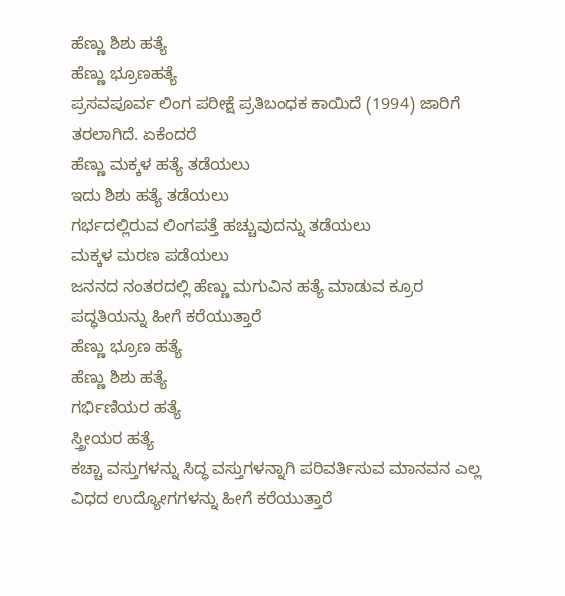ಹೆಣ್ಣು ಶಿಶು ಹತ್ಯೆ
ಹೆಣ್ಣು ಭ್ರೂಣಹತ್ಯೆ
ಪ್ರಸವಪೂರ್ವ ಲಿಂಗ ಪರೀಕ್ಷೆ ಪ್ರತಿಬಂಧಕ ಕಾಯಿದೆ (1994) ಜಾರಿಗೆ ತರಲಾಗಿದೆ. ಏಕೆಂದರೆ
ಹೆಣ್ಣು ಮಕ್ಕಳ ಹತ್ಯೆ ತಡೆಯಲು
ಇದು ಶಿಶು ಹತ್ಯೆ ತಡೆಯಲು
ಗರ್ಭದಲ್ಲಿರುವ ಲಿಂಗಪತ್ತೆ ಹಚ್ಚುವುದನ್ನು ತಡೆಯಲು
ಮಕ್ಕಳ ಮರಣ ಪಡೆಯಲು
ಜನನದ ನಂತರದಲ್ಲಿ ಹೆಣ್ಣು ಮಗುವಿನ ಹತ್ಯೆ ಮಾಡುವ ಕ್ರೂರ ಪದ್ಧತಿಯನ್ನು ಹೀಗೆ ಕರೆಯುತ್ತಾರೆ
ಹೆಣ್ಣು ಭ್ರೂಣ ಹತ್ಯೆ
ಹೆಣ್ಣು ಶಿಶು ಹತ್ಯೆ
ಗರ್ಭಿಣಿಯರ ಹತ್ಯೆ
ಸ್ತ್ರೀಯರ ಹತ್ಯೆ
ಕಚ್ಚಾ ವಸ್ತುಗಳನ್ನು ಸಿದ್ಧ ವಸ್ತುಗಳನ್ನಾಗಿ ಪರಿವರ್ತಿಸುವ ಮಾನವನ ಎಲ್ಲ ವಿಧದ ಉದ್ಯೋಗಗಳನ್ನು ಹೀಗೆ ಕರೆಯುತ್ತಾರೆ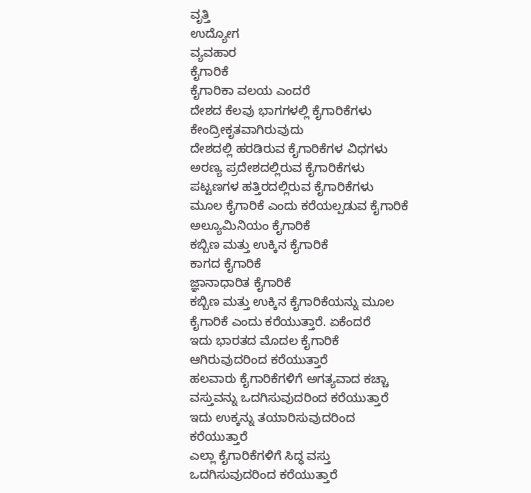ವೃತ್ತಿ
ಉದ್ಯೋಗ
ವ್ಯವಹಾರ
ಕೈಗಾರಿಕೆ
ಕೈಗಾರಿಕಾ ವಲಯ ಎಂದರೆ
ದೇಶದ ಕೆಲವು ಭಾಗಗಳಲ್ಲಿ ಕೈಗಾರಿಕೆಗಳು ಕೇಂದ್ರೀಕೃತವಾಗಿರುವುದು
ದೇಶದಲ್ಲಿ ಹರಡಿರುವ ಕೈಗಾರಿಕೆಗಳ ವಿಧಗಳು
ಅರಣ್ಯ ಪ್ರದೇಶದಲ್ಲಿರುವ ಕೈಗಾರಿಕೆಗಳು
ಪಟ್ಟಣಗಳ ಹತ್ತಿರದಲ್ಲಿರುವ ಕೈಗಾರಿಕೆಗಳು
ಮೂಲ ಕೈಗಾರಿಕೆ ಎಂದು ಕರೆಯಲ್ಪಡುವ ಕೈಗಾರಿಕೆ
ಅಲ್ಯೂಮಿನಿಯಂ ಕೈಗಾರಿಕೆ
ಕಬ್ಬಿಣ ಮತ್ತು ಉಕ್ಕಿನ ಕೈಗಾರಿಕೆ
ಕಾಗದ ಕೈಗಾರಿಕೆ
ಜ್ಞಾನಾಧಾರಿತ ಕೈಗಾರಿಕೆ
ಕಬ್ಬಿಣ ಮತ್ತು ಉಕ್ಕಿನ ಕೈಗಾರಿಕೆಯನ್ನು ಮೂಲ ಕೈಗಾರಿಕೆ ಎಂದು ಕರೆಯುತ್ತಾರೆ. ಏಕೆಂದರೆ
ಇದು ಭಾರತದ ಮೊದಲ ಕೈಗಾರಿಕೆ ಆಗಿರುವುದರಿಂದ ಕರೆಯುತ್ತಾರೆ
ಹಲವಾರು ಕೈಗಾರಿಕೆಗಳಿಗೆ ಅಗತ್ಯವಾದ ಕಚ್ಚಾ ವಸ್ತುವನ್ನು ಒದಗಿಸುವುದರಿಂದ ಕರೆಯುತ್ತಾರೆ
ಇದು ಉಕ್ಕನ್ನು ತಯಾರಿಸುವುದರಿಂದ ಕರೆಯುತ್ತಾರೆ
ಎಲ್ಲಾ ಕೈಗಾರಿಕೆಗಳಿಗೆ ಸಿದ್ಧ ವಸ್ತು ಒದಗಿಸುವುದರಿಂದ ಕರೆಯುತ್ತಾರೆ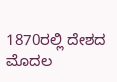1870ರಲ್ಲಿ ದೇಶದ ಮೊದಲ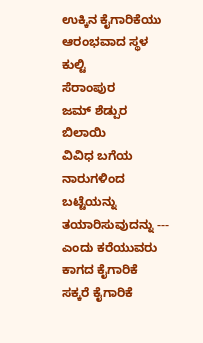ಉಕ್ಕಿನ ಕೈಗಾರಿಕೆಯು ಆರಂಭವಾದ ಸ್ಥಳ
ಕುಲ್ಟಿ
ಸೆರಾಂಪುರ
ಜಮ್ ಶೆಡ್ಪುರ
ಬಿಲಾಯಿ
ವಿವಿಧ ಬಗೆಯ ನಾರುಗಳಿಂದ ಬಟ್ಟೆಯನ್ನು ತಯಾರಿಸುವುದನ್ನು --- ಎಂದು ಕರೆಯುವರು
ಕಾಗದ ಕೈಗಾರಿಕೆ
ಸಕ್ಕರೆ ಕೈಗಾರಿಕೆ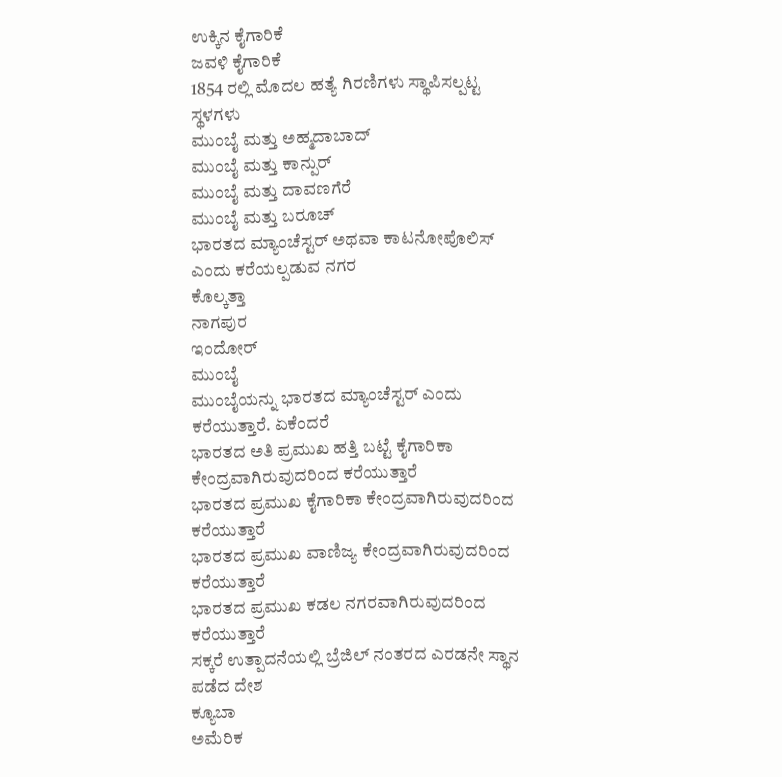ಉಕ್ಕಿನ ಕೈಗಾರಿಕೆ
ಜವಳಿ ಕೈಗಾರಿಕೆ
1854 ರಲ್ಲಿ ಮೊದಲ ಹತ್ಯೆ ಗಿರಣಿಗಳು ಸ್ಥಾಪಿಸಲ್ಪಟ್ಟ ಸ್ಥಳಗಳು
ಮುಂಬೈ ಮತ್ತು ಅಹ್ಮದಾಬಾದ್
ಮುಂಬೈ ಮತ್ತು ಕಾನ್ಪುರ್
ಮುಂಬೈ ಮತ್ತು ದಾವಣಗೆರೆ
ಮುಂಬೈ ಮತ್ತು ಬರೂಚ್
ಭಾರತದ ಮ್ಯಾಂಚೆಸ್ಟರ್ ಅಥವಾ ಕಾಟನೋಪೊಲಿಸ್ ಎಂದು ಕರೆಯಲ್ಪಡುವ ನಗರ
ಕೊಲ್ಕತ್ತಾ
ನಾಗಪುರ
ಇಂದೋರ್
ಮುಂಬೈ
ಮುಂಬೈಯನ್ನು ಭಾರತದ ಮ್ಯಾಂಚೆಸ್ಟರ್ ಎಂದು ಕರೆಯುತ್ತಾರೆ. ಏಕೆಂದರೆ
ಭಾರತದ ಅತಿ ಪ್ರಮುಖ ಹತ್ತಿ ಬಟ್ಟೆ ಕೈಗಾರಿಕಾ ಕೇಂದ್ರವಾಗಿರುವುದರಿಂದ ಕರೆಯುತ್ತಾರೆ
ಭಾರತದ ಪ್ರಮುಖ ಕೈಗಾರಿಕಾ ಕೇಂದ್ರವಾಗಿರುವುದರಿಂದ ಕರೆಯುತ್ತಾರೆ
ಭಾರತದ ಪ್ರಮುಖ ವಾಣಿಜ್ಯ ಕೇಂದ್ರವಾಗಿರುವುದರಿಂದ ಕರೆಯುತ್ತಾರೆ
ಭಾರತದ ಪ್ರಮುಖ ಕಡಲ ನಗರವಾಗಿರುವುದರಿಂದ ಕರೆಯುತ್ತಾರೆ
ಸಕ್ಕರೆ ಉತ್ಪಾದನೆಯಲ್ಲಿ ಬ್ರೆಜಿಲ್ ನಂತರದ ಎರಡನೇ ಸ್ಥಾನ ಪಡೆದ ದೇಶ
ಕ್ಯೂಬಾ
ಅಮೆರಿಕ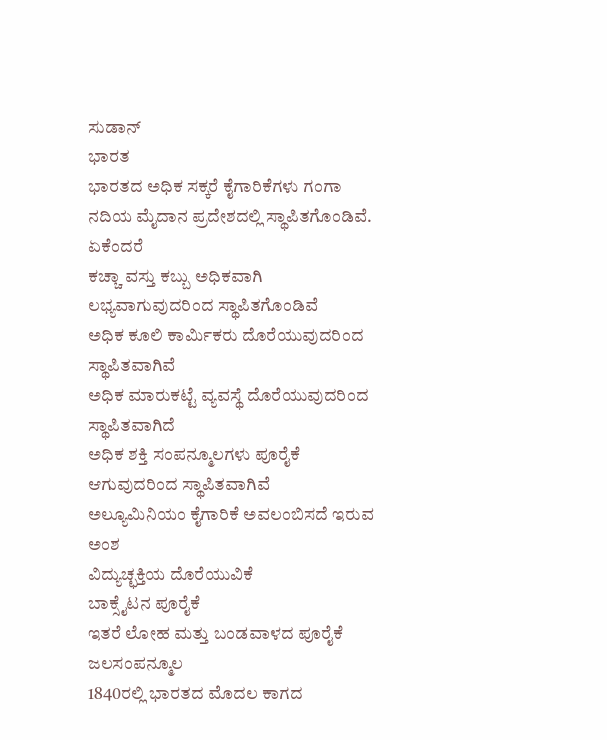ಸುಡಾನ್
ಭಾರತ
ಭಾರತದ ಅಧಿಕ ಸಕ್ಕರೆ ಕೈಗಾರಿಕೆಗಳು ಗಂಗಾ ನದಿಯ ಮೈದಾನ ಪ್ರದೇಶದಲ್ಲಿ ಸ್ಥಾಪಿತಗೊಂಡಿವೆ. ಏಕೆಂದರೆ
ಕಚ್ಚಾ ವಸ್ತು ಕಬ್ಬು ಅಧಿಕವಾಗಿ ಲಭ್ಯವಾಗುವುದರಿಂದ ಸ್ಥಾಪಿತಗೊಂಡಿವೆ
ಅಧಿಕ ಕೂಲಿ ಕಾರ್ಮಿಕರು ದೊರೆಯುವುದರಿಂದ ಸ್ಥಾಪಿತವಾಗಿವೆ
ಅಧಿಕ ಮಾರುಕಟ್ಟೆ ವ್ಯವಸ್ಥೆ ದೊರೆಯುವುದರಿಂದ ಸ್ಥಾಪಿತವಾಗಿದೆ
ಅಧಿಕ ಶಕ್ತಿ ಸಂಪನ್ಮೂಲಗಳು ಪೂರೈಕೆ ಆಗುವುದರಿಂದ ಸ್ಥಾಪಿತವಾಗಿವೆ
ಅಲ್ಯೂಮಿನಿಯಂ ಕೈಗಾರಿಕೆ ಅವಲಂಬಿಸದೆ ಇರುವ ಅಂಶ
ವಿದ್ಯುಚ್ಛಕ್ತಿಯ ದೊರೆಯುವಿಕೆ
ಬಾಕ್ಸೈಟನ ಪೂರೈಕೆ
ಇತರೆ ಲೋಹ ಮತ್ತು ಬಂಡವಾಳದ ಪೂರೈಕೆ
ಜಲಸಂಪನ್ಮೂಲ
1840ರಲ್ಲಿ ಭಾರತದ ಮೊದಲ ಕಾಗದ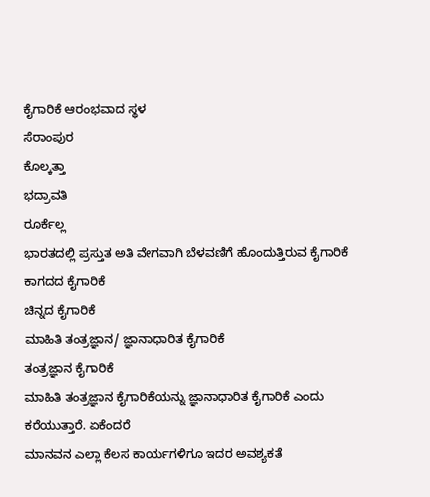ಕೈಗಾರಿಕೆ ಆರಂಭವಾದ ಸ್ಥಳ
ಸೆರಾಂಪುರ
ಕೊಲ್ಕತ್ತಾ
ಭದ್ರಾವತಿ
ರೂರ್ಕೆಲ್ಲ
ಭಾರತದಲ್ಲಿ ಪ್ರಸ್ತುತ ಅತಿ ವೇಗವಾಗಿ ಬೆಳವಣಿಗೆ ಹೊಂದುತ್ತಿರುವ ಕೈಗಾರಿಕೆ
ಕಾಗದದ ಕೈಗಾರಿಕೆ
ಚಿನ್ನದ ಕೈಗಾರಿಕೆ
ಮಾಹಿತಿ ತಂತ್ರಜ್ಞಾನ/ ಜ್ಞಾನಾಧಾರಿತ ಕೈಗಾರಿಕೆ
ತಂತ್ರಜ್ಞಾನ ಕೈಗಾರಿಕೆ
ಮಾಹಿತಿ ತಂತ್ರಜ್ಞಾನ ಕೈಗಾರಿಕೆಯನ್ನು ಜ್ಞಾನಾಧಾರಿತ ಕೈಗಾರಿಕೆ ಎಂದು ಕರೆಯುತ್ತಾರೆ. ಏಕೆಂದರೆ
ಮಾನವನ ಎಲ್ಲಾ ಕೆಲಸ ಕಾರ್ಯಗಳಿಗೂ ಇದರ ಅವಶ್ಯಕತೆ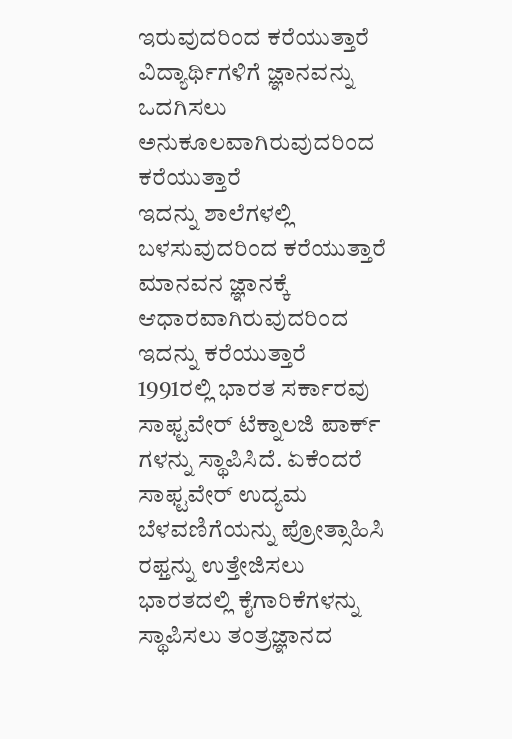ಇರುವುದರಿಂದ ಕರೆಯುತ್ತಾರೆ
ವಿದ್ಯಾರ್ಥಿಗಳಿಗೆ ಜ್ಞಾನವನ್ನು ಒದಗಿಸಲು ಅನುಕೂಲವಾಗಿರುವುದರಿಂದ ಕರೆಯುತ್ತಾರೆ
ಇದನ್ನು ಶಾಲೆಗಳಲ್ಲಿ ಬಳಸುವುದರಿಂದ ಕರೆಯುತ್ತಾರೆ
ಮಾನವನ ಜ್ಞಾನಕ್ಕೆ ಆಧಾರವಾಗಿರುವುದರಿಂದ ಇದನ್ನು ಕರೆಯುತ್ತಾರೆ
1991ರಲ್ಲಿ ಭಾರತ ಸರ್ಕಾರವು ಸಾಫ್ಟವೇರ್ ಟೆಕ್ನಾಲಜಿ ಪಾರ್ಕ್ ಗಳನ್ನು ಸ್ಥಾಪಿಸಿದೆ. ಏಕೆಂದರೆ
ಸಾಫ್ಟವೇರ್ ಉದ್ಯಮ ಬೆಳವಣಿಗೆಯನ್ನು ಪ್ರೋತ್ಸಾಹಿಸಿ ರಫ್ತನ್ನು ಉತ್ತೇಜಿಸಲು
ಭಾರತದಲ್ಲಿ ಕೈಗಾರಿಕೆಗಳನ್ನು ಸ್ಥಾಪಿಸಲು ತಂತ್ರಜ್ಞಾನದ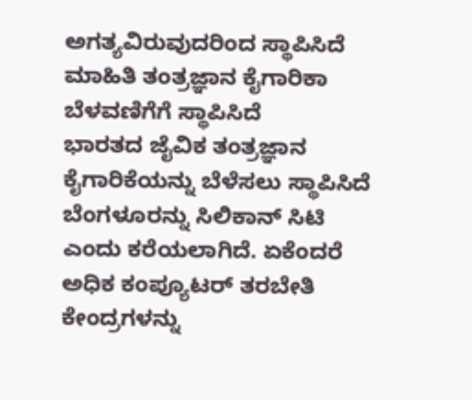ಅಗತ್ಯವಿರುವುದರಿಂದ ಸ್ಥಾಪಿಸಿದೆ
ಮಾಹಿತಿ ತಂತ್ರಜ್ಞಾನ ಕೈಗಾರಿಕಾ ಬೆಳವಣಿಗೆಗೆ ಸ್ಥಾಪಿಸಿದೆ
ಭಾರತದ ಜೈವಿಕ ತಂತ್ರಜ್ಞಾನ ಕೈಗಾರಿಕೆಯನ್ನು ಬೆಳೆಸಲು ಸ್ಥಾಪಿಸಿದೆ
ಬೆಂಗಳೂರನ್ನು ಸಿಲಿಕಾನ್ ಸಿಟಿ ಎಂದು ಕರೆಯಲಾಗಿದೆ. ಏಕೆಂದರೆ
ಅಧಿಕ ಕಂಪ್ಯೂಟರ್ ತರಬೇತಿ ಕೇಂದ್ರಗಳನ್ನು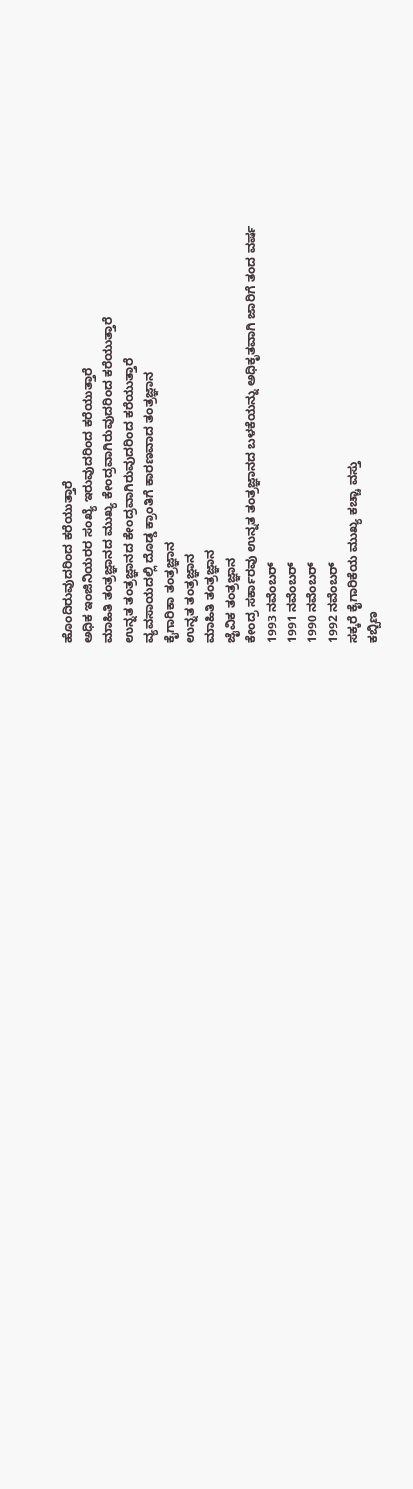ಹೊಂದಿರುವುದರಿಂದ ಕರೆಯುತ್ತಾರೆ
ಅಧಿಕ ಇಂಜಿನಿಯರರ ಸಂಖ್ಯೆ ಇರುವುದರಿಂದ ಕರೆಯುತ್ತಾರೆ
ಮಾಹಿತಿ ತಂತ್ರಜ್ಞಾನದ ಮುಖ್ಯ ಕೇಂದ್ರವಾಗಿರುವುದರಿಂದ ಕರೆಯುತ್ತಾರೆ
ಉನ್ನತ ತಂತ್ರಜ್ಞಾನದ ಕೇಂದ್ರವಾಗಿರುವುದರಿಂದ ಕರೆಯುತ್ತಾರೆ
ವ್ಯವಸಾಯದಲ್ಲಿ ದೊಡ್ಡ ಕ್ರಾಂತಿಗೆ ಕಾರಣವಾದ ತಂತ್ರಜ್ಞಾನ
ಕೈಗಾರಿಕಾ ತಂತ್ರಜ್ಞಾನ
ಉನ್ನತ ತಂತ್ರಜ್ಞಾನ
ಮಾಹಿತಿ ತಂತ್ರಜ್ಞಾನ
ಜೈವಿಕ ತಂತ್ರಜ್ಞಾನ
ಕೇಂದ್ರ ಸರ್ಕಾರವು ಉನ್ನತ ತಂತ್ರಜ್ಞಾನದ ಬಳಕೆಯನ್ನು ಅಧಿಕೃತವಾಗಿ ಜಾರಿಗೆ ತಂದ ವರ್ಷ
1993 ನವೆಂಬರ್
1991 ನವೆಂಬರ್
1990 ನವೆಂಬರ್
1992 ನವೆಂಬರ್
ಸಕ್ಕರೆ ಕೈಗಾರಿಕೆಯ ಮುಖ್ಯ ಕಚ್ಚಾ ವಸ್ತು
ಕಬ್ಬಿಣ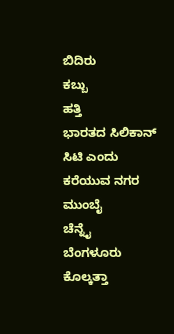ಬಿದಿರು
ಕಬ್ಬು
ಹತ್ತಿ
ಭಾರತದ ಸಿಲಿಕಾನ್ ಸಿಟಿ ಎಂದು ಕರೆಯುವ ನಗರ
ಮುಂಬೈ
ಚೆನ್ನೈ
ಬೆಂಗಳೂರು
ಕೊಲ್ಕತ್ತಾ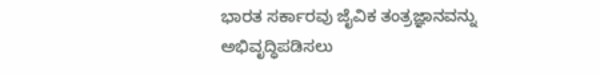ಭಾರತ ಸರ್ಕಾರವು ಜೈವಿಕ ತಂತ್ರಜ್ಞಾನವನ್ನು ಅಭಿವೃದ್ಧಿಪಡಿಸಲು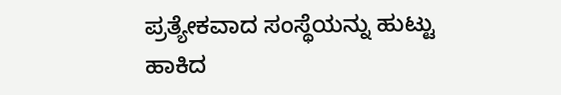ಪ್ರತ್ಯೇಕವಾದ ಸಂಸ್ಥೆಯನ್ನು ಹುಟ್ಟು ಹಾಕಿದ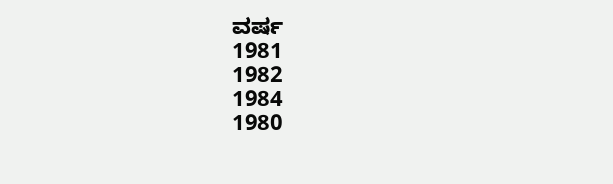ವರ್ಷ
1981
1982
1984
1980